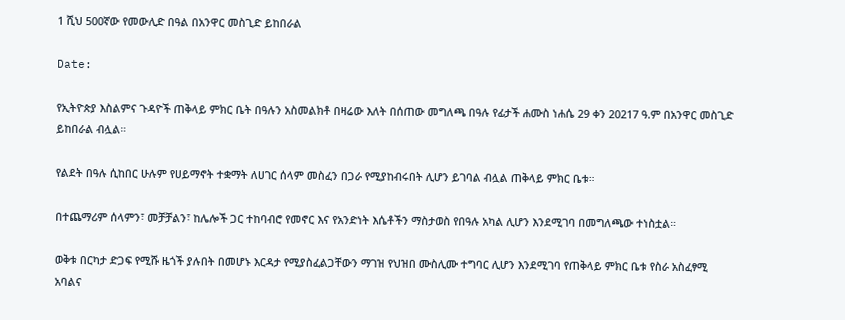1 ሺህ 500ኛው የመውሊድ በዓል በአንዋር መስጊድ ይከበራል

Date:

የኢትዮጵያ እስልምና ጉዳዮች ጠቅላይ ምክር ቤት በዓሉን አስመልክቶ በዛሬው እለት በሰጠው መግለጫ በዓሉ የፊታች ሐሙስ ነሐሴ 29 ቀን 20217 ዓ.ም በአንዋር መስጊድ ይከበራል ብሏል።

የልደት በዓሉ ሲከበር ሁሉም የሀይማኖት ተቋማት ለሀገር ሰላም መስፈን በጋራ የሚያከብሩበት ሊሆን ይገባል ብሏል ጠቅላይ ምክር ቤቱ።

በተጨማሪም ሰላምን፣ መቻቻልን፣ ከሌሎች ጋር ተከባብሮ የመኖር እና የአንድነት እሴቶችን ማስታወስ የበዓሉ አካል ሊሆን እንደሚገባ በመግለጫው ተነስቷል።

ወቅቱ በርካታ ድጋፍ የሚሹ ዜጎች ያሉበት በመሆኑ እርዳታ የሚያስፈልጋቸውን ማገዝ የህዝበ ሙስሊሙ ተግባር ሊሆን እንደሚገባ የጠቅላይ ምክር ቤቱ የስራ አስፈፃሚ አባልና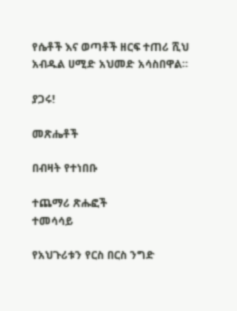የሴቶች እና ወጣቶች ዘርፍ ተጠሪ ሺህ አብዱል ሀሚድ አህመድ አሳስበዋል።

ያጋሩ!

መጽሔቶች

በብዛት የተነበቡ

ተጨማሪ ጽሑፎች
ተመሳሳይ

የአህጉሪቱን የርስ በርስ ንግድ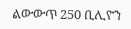ልውውጥ 250 ቢሊዮን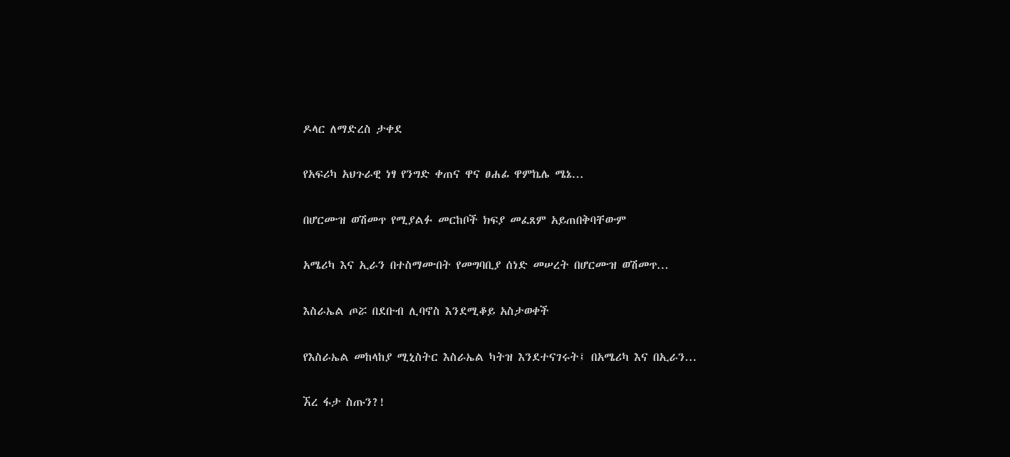ዶላር ለማድረስ ታቀደ

የአፍሪካ አህጉራዊ ነፃ የንግድ ቀጠና ዋና ፀሐፊ ዋምኬሌ ሜኔ...

በሆርሙዝ ወሽመጥ የሚያልፉ መርከቦች ክፍያ መፈጸም አይጠበቅባቸውም

አሜሪካ እና ኢራን በተስማሙበት የመግባቢያ ሰነድ መሠረት በሆርሙዝ ወሽመጥ...

እስራኤል ጦሯ በደቡብ ሊባኖስ እንደሚቆይ አስታወቀች

የእስራኤል መከላከያ ሚኒስትር እስራኤል ካትዝ እንደተናገሩት፤ በአሜሪካ እና በኢራን...

ኧረ ፋታ ስጡን?!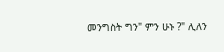መንግስት ግን" ምን ሁኑ ?" ሊለን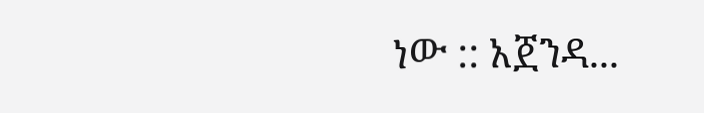ነው :: አጀንዳ...